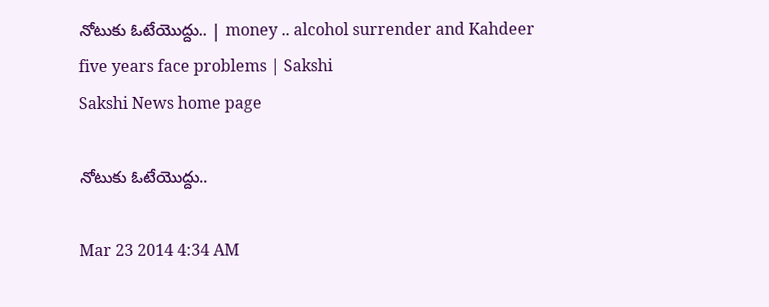నోటుకు ఓటేయొద్దు.. | money .. alcohol surrender and Kahdeer five years face problems | Sakshi
Sakshi News home page

నోటుకు ఓటేయొద్దు..

Mar 23 2014 4:34 AM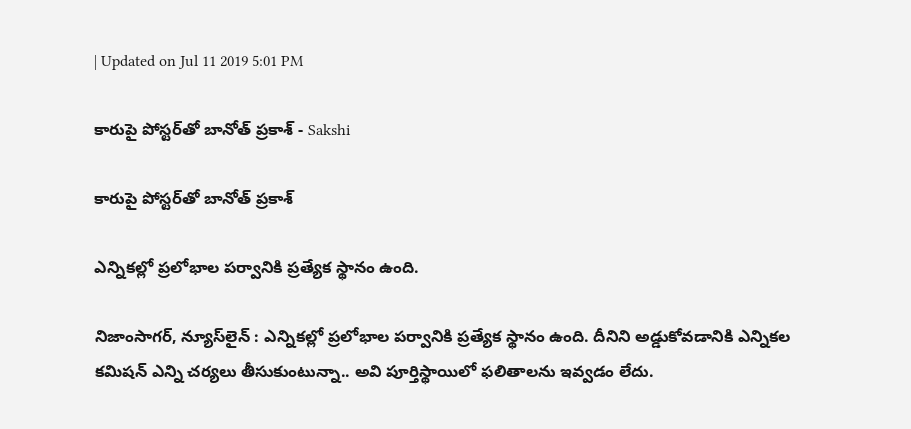| Updated on Jul 11 2019 5:01 PM

కారుపై పోస్టర్‌తో బానోత్ ప్రకాశ్ - Sakshi

కారుపై పోస్టర్‌తో బానోత్ ప్రకాశ్

ఎన్నికల్లో ప్రలోభాల పర్వానికి ప్రత్యేక స్థానం ఉంది.

నిజాంసాగర్, న్యూస్‌లైన్ : ఎన్నికల్లో ప్రలోభాల పర్వానికి ప్రత్యేక స్థానం ఉంది. దీనిని అడ్డుకోవడానికి ఎన్నికల కమిషన్ ఎన్ని చర్యలు తీసుకుంటున్నా.. అవి పూర్తిస్థాయిలో ఫలితాలను ఇవ్వడం లేదు.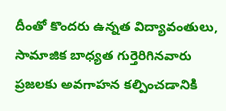దీంతో కొందరు ఉన్నత విద్యావంతులు, సామాజిక బాధ్యత గుర్తెరిగినవారు ప్రజలకు అవగాహన కల్పించడానికి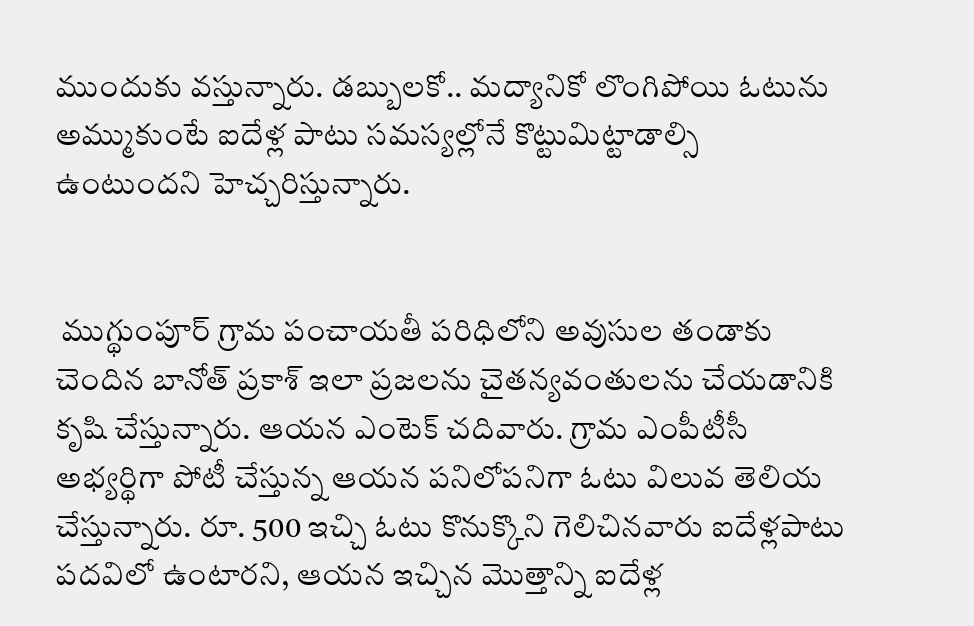ముందుకు వస్తున్నారు. డబ్బులకో.. మద్యానికో లొంగిపోయి ఓటును అమ్ముకుంటే ఐదేళ్ల పాటు సమస్యల్లోనే కొట్టుమిట్టాడాల్సి ఉంటుందని హెచ్చరిస్తున్నారు.


 ముగ్థుంపూర్ గ్రామ పంచాయతీ పరిధిలోని అవుసుల తండాకు చెందిన బానోత్ ప్రకాశ్ ఇలా ప్రజలను చైతన్యవంతులను చేయడానికి కృషి చేస్తున్నారు. ఆయన ఎంటెక్ చదివారు. గ్రామ ఎంపీటీసీ అభ్యర్థిగా పోటీ చేస్తున్న ఆయన పనిలోపనిగా ఓటు విలువ తెలియ చేస్తున్నారు. రూ. 500 ఇచ్చి ఓటు కొనుక్కొని గెలిచినవారు ఐదేళ్లపాటు పదవిలో ఉంటారని, ఆయన ఇచ్చిన మొత్తాన్ని ఐదేళ్ల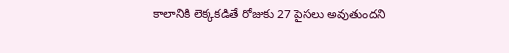కాలానికి లెక్కకడితే రోజుకు 27 పైసలు అవుతుందని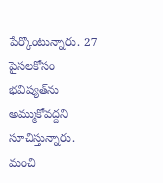పేర్కొంటున్నారు. 27 పైసలకోసం భవిష్యత్‌ను అమ్ముకోవద్దని సూచిస్తున్నారు. మంచి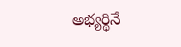అభ్యర్థినే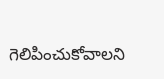గెలిపించుకోవాలని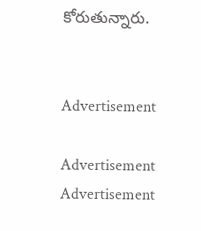కోరుతున్నారు.


Advertisement

Advertisement
Advertisement